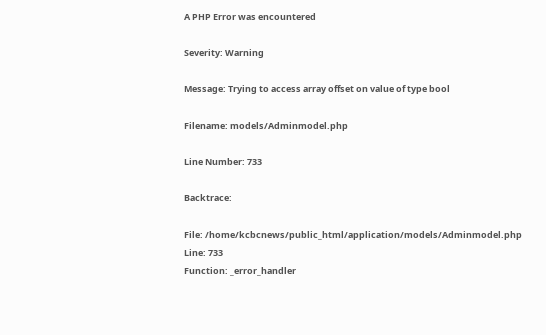A PHP Error was encountered

Severity: Warning

Message: Trying to access array offset on value of type bool

Filename: models/Adminmodel.php

Line Number: 733

Backtrace:

File: /home/kcbcnews/public_html/application/models/Adminmodel.php
Line: 733
Function: _error_handler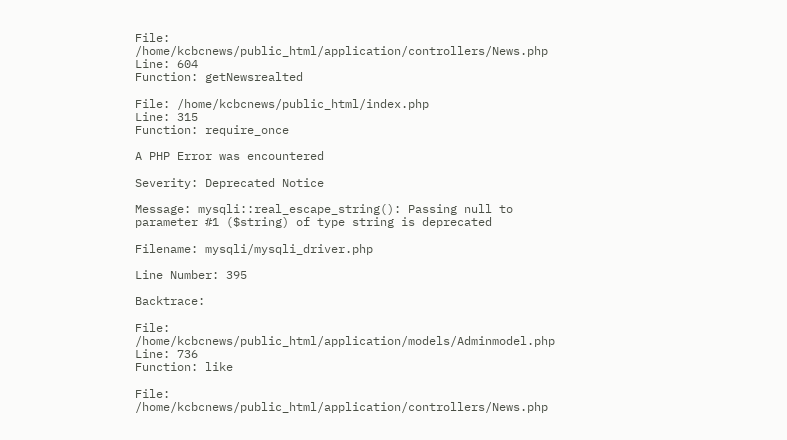File: /home/kcbcnews/public_html/application/controllers/News.php
Line: 604
Function: getNewsrealted

File: /home/kcbcnews/public_html/index.php
Line: 315
Function: require_once

A PHP Error was encountered

Severity: Deprecated Notice

Message: mysqli::real_escape_string(): Passing null to parameter #1 ($string) of type string is deprecated

Filename: mysqli/mysqli_driver.php

Line Number: 395

Backtrace:

File: /home/kcbcnews/public_html/application/models/Adminmodel.php
Line: 736
Function: like

File: /home/kcbcnews/public_html/application/controllers/News.php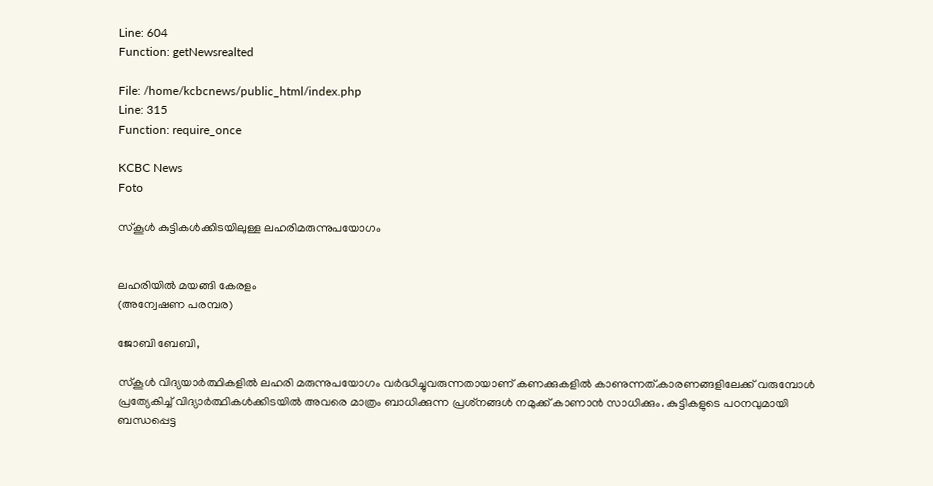Line: 604
Function: getNewsrealted

File: /home/kcbcnews/public_html/index.php
Line: 315
Function: require_once

KCBC News
Foto

സ്‌കൂള്‍ കുട്ടികള്‍ക്കിടയിലുള്ള ലഹരിമരുന്നുപയോഗം


ലഹരിയില്‍ മയങ്ങി കേരളം
(അന്വേഷണ പരമ്പര)

ജോബി ബേബി,

സ്‌കൂള്‍ വിദ്യയാര്‍ത്ഥികളില്‍ ലഹരി മരുന്നുപയോഗം വര്‍ദ്ധിച്ചുവരുന്നതായാണ് കണക്കുകളില്‍ കാണുന്നത്.കാരണങ്ങളിലേക്ക് വരുമ്പോള്‍ പ്രത്യേകിച്ച് വിദ്യാര്‍ത്ഥികള്‍ക്കിടയില്‍ അവരെ മാത്രം ബാധിക്കുന്ന പ്രശ്‌നങ്ങള്‍ നമുക്ക് കാണാന്‍ സാധിക്കും. കുട്ടികളുടെ പഠനവുമായി ബന്ധപ്പെട്ട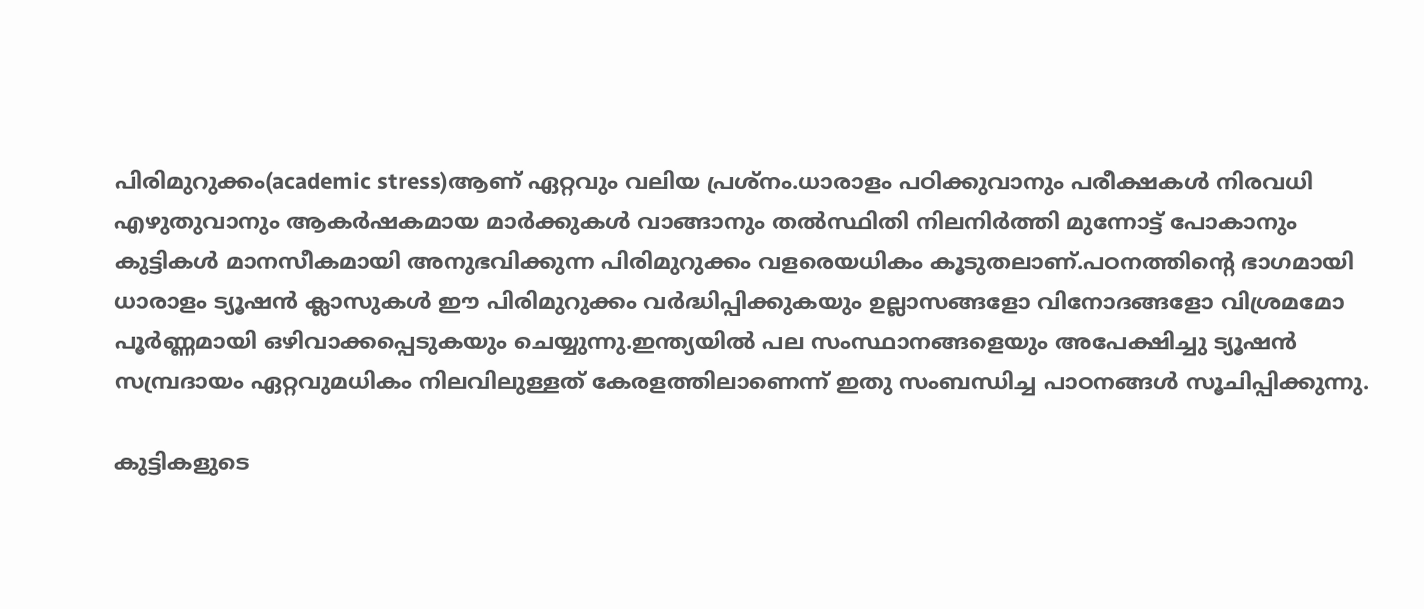പിരിമുറുക്കം(academic stress)ആണ് ഏറ്റവും വലിയ പ്രശ്‌നം.ധാരാളം പഠിക്കുവാനും പരീക്ഷകള്‍ നിരവധി എഴുതുവാനും ആകര്‍ഷകമായ മാര്‍ക്കുകള്‍ വാങ്ങാനും തല്‍സ്ഥിതി നിലനിര്‍ത്തി മുന്നോട്ട് പോകാനും കുട്ടികള്‍ മാനസീകമായി അനുഭവിക്കുന്ന പിരിമുറുക്കം വളരെയധികം കൂടുതലാണ്.പഠനത്തിന്റെ ഭാഗമായി ധാരാളം ട്യൂഷന്‍ ക്ലാസുകള്‍ ഈ പിരിമുറുക്കം വര്‍ദ്ധിപ്പിക്കുകയും ഉല്ലാസങ്ങളോ വിനോദങ്ങളോ വിശ്രമമോ പൂര്‍ണ്ണമായി ഒഴിവാക്കപ്പെടുകയും ചെയ്യുന്നു.ഇന്ത്യയില്‍ പല സംസ്ഥാനങ്ങളെയും അപേക്ഷിച്ചു ട്യൂഷന്‍ സമ്പ്രദായം ഏറ്റവുമധികം നിലവിലുള്ളത് കേരളത്തിലാണെന്ന് ഇതു സംബന്ധിച്ച പാഠനങ്ങള്‍ സൂചിപ്പിക്കുന്നു.

കുട്ടികളുടെ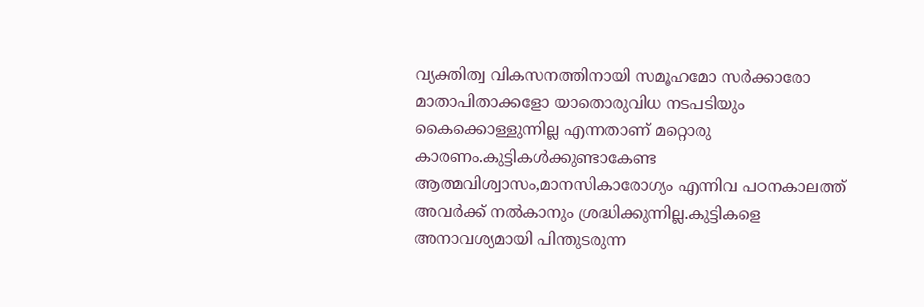വ്യക്തിത്വ വികസനത്തിനായി സമൂഹമോ സര്‍ക്കാരോ മാതാപിതാക്കളോ യാതൊരുവിധ നടപടിയും കൈക്കൊള്ളുന്നില്ല എന്നതാണ് മറ്റൊരു കാരണം.കുട്ടികള്‍ക്കുണ്ടാകേണ്ട ആത്മവിശ്വാസം,മാനസികാരോഗ്യം എന്നിവ പഠനകാലത്ത് അവര്‍ക്ക് നല്‍കാനും ശ്രദ്ധിക്കുന്നില്ല.കുട്ടികളെ അനാവശ്യമായി പിന്തുടരുന്ന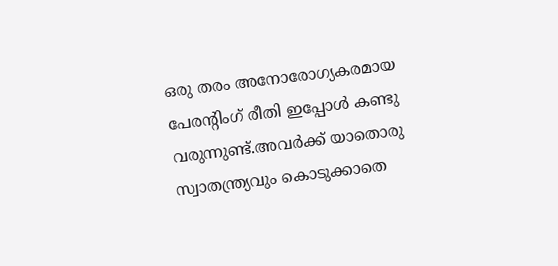ഒരു തരം അനോരോഗ്യകരമായ പേരന്റിംഗ് രീതി ഇപ്പോള്‍ കണ്ടു വരുന്നുണ്ട്.അവര്‍ക്ക് യാതൊരു സ്വാതന്ത്ര്യവും കൊടുക്കാതെ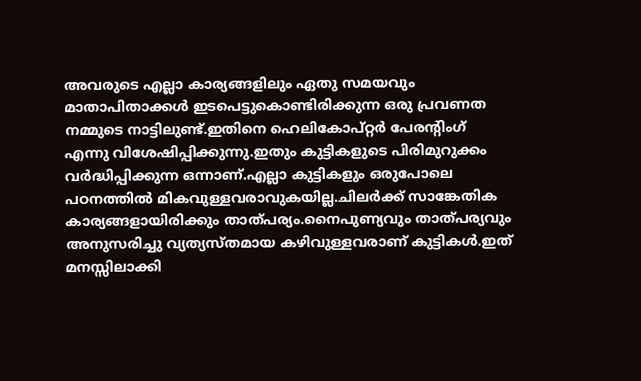അവരുടെ എല്ലാ കാര്യങ്ങളിലും ഏതു സമയവും മാതാപിതാക്കള്‍ ഇടപെട്ടുകൊണ്ടിരിക്കുന്ന ഒരു പ്രവണത നമ്മുടെ നാട്ടിലുണ്ട്.ഇതിനെ ഹെലികോപ്റ്റര്‍ പേരന്റിംഗ് എന്നു വിശേഷിപ്പിക്കുന്നു.ഇതും കുട്ടികളുടെ പിരിമുറുക്കം വര്‍ദ്ധിപ്പിക്കുന്ന ഒന്നാണ്.എല്ലാ കുട്ടികളും ഒരുപോലെ പഠനത്തില്‍ മികവുള്ളവരാവുകയില്ല.ചിലര്‍ക്ക് സാങ്കേതിക കാര്യങ്ങളായിരിക്കും താത്പര്യം.നൈപുണ്യവും താത്പര്യവും അനുസരിച്ചു വ്യത്യസ്തമായ കഴിവുള്ളവരാണ് കുട്ടികള്‍.ഇത് മനസ്സിലാക്കി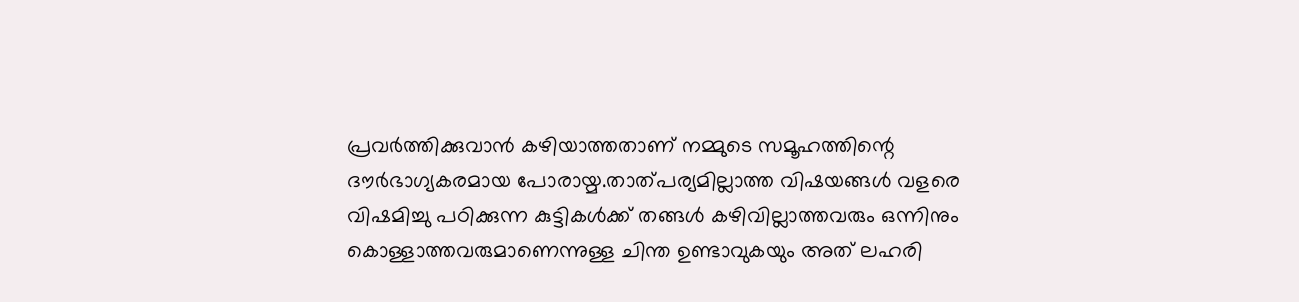പ്രവര്‍ത്തിക്കുവാന്‍ കഴിയാത്തതാണ് നമ്മുടെ സമൂഹത്തിന്റെ ദൗര്‍ഭാഗ്യകരമായ പോരായ്മ.താത്പര്യമില്ലാത്ത വിഷയങ്ങള്‍ വളരെ വിഷമിച്ചു പഠിക്കുന്ന കുട്ടികള്‍ക്ക് തങ്ങള്‍ കഴിവില്ലാത്തവരും ഒന്നിനും കൊള്ളാത്തവരുമാണെന്നുള്ള ചിന്ത ഉണ്ടാവുകയും അത് ലഹരി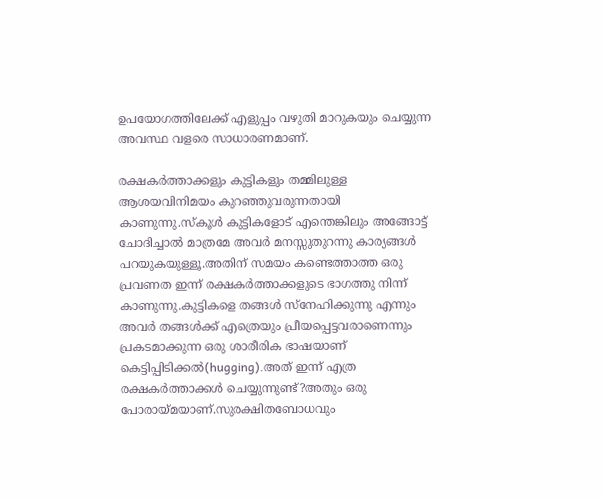ഉപയോഗത്തിലേക്ക് എളുപ്പം വഴുതി മാറുകയും ചെയ്യുന്ന അവസ്ഥ വളരെ സാധാരണമാണ്.

രക്ഷകര്‍ത്താക്കളും കുട്ടികളും തമ്മിലുള്ള ആശയവിനിമയം കുറഞ്ഞുവരുന്നതായി കാണുന്നു.സ്‌കൂള്‍ കുട്ടികളോട് എന്തെങ്കിലും അങ്ങോട്ട് ചോദിച്ചാല്‍ മാത്രമേ അവര്‍ മനസ്സുതുറന്നു കാര്യങ്ങള്‍ പറയുകയുള്ളൂ.അതിന് സമയം കണ്ടെത്താത്ത ഒരു പ്രവണത ഇന്ന് രക്ഷകര്‍ത്താക്കളുടെ ഭാഗത്തു നിന്ന് കാണുന്നു.കുട്ടികളെ തങ്ങള്‍ സ്‌നേഹിക്കുന്നു എന്നും അവര്‍ തങ്ങള്‍ക്ക് എത്രെയും പ്രീയപ്പെട്ടവരാണെന്നും പ്രകടമാക്കുന്ന ഒരു ശാരീരിക ഭാഷയാണ് കെട്ടിപ്പിടിക്കല്‍(hugging).അത് ഇന്ന് എത്ര രക്ഷകര്‍ത്താക്കള്‍ ചെയ്യുന്നുണ്ട്?അതും ഒരു പോരായ്മയാണ്.സുരക്ഷിതബോധവും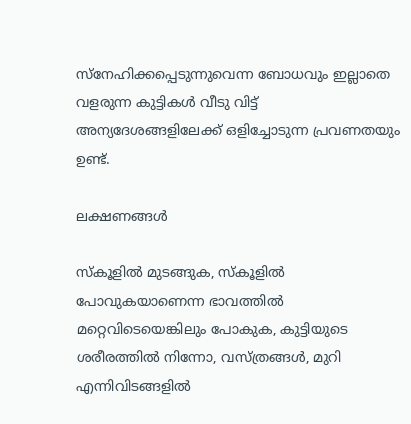സ്‌നേഹിക്കപ്പെടുന്നുവെന്ന ബോധവും ഇല്ലാതെ വളരുന്ന കുട്ടികള്‍ വീടു വിട്ട് അന്യദേശങ്ങളിലേക്ക് ഒളിച്ചോടുന്ന പ്രവണതയും ഉണ്ട്.

ലക്ഷണങ്ങള്‍

സ്‌കൂളില്‍ മുടങ്ങുക, സ്‌കൂളില്‍ പോവുകയാണെന്ന ഭാവത്തില്‍ മറ്റെവിടെയെങ്കിലും പോകുക, കുട്ടിയുടെ ശരീരത്തില്‍ നിന്നോ, വസ്ത്രങ്ങള്‍, മുറി എന്നിവിടങ്ങളില്‍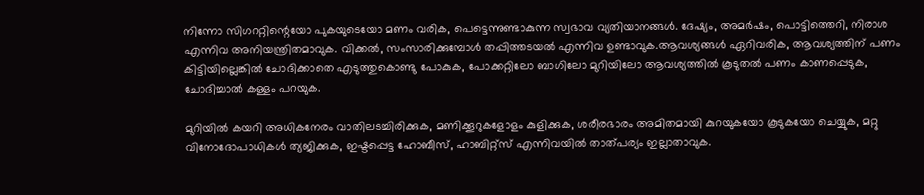നിന്നോ സിഗററ്റിന്റെയോ പുകയുടെയോ മണം വരിക, പെട്ടെന്നുണ്ടാകുന്ന സ്വഭാവ വ്യതിയാനങ്ങള്‍. ദേഷ്യം, അമര്‍ഷം, പൊട്ടിത്തെറി, നിരാശ എന്നിവ അനിയന്ത്രിതമാവുക. വിക്കല്‍, സംസാരിക്കുമ്പോള്‍ തപ്പിത്തടയല്‍ എന്നിവ ഉണ്ടാവുക.ആവശ്യങ്ങള്‍ ഏറിവരിക, ആവശ്യത്തിന് പണം കിട്ടിയില്ലെങ്കില്‍ ചോദിക്കാതെ എടുത്തുകൊണ്ടു പോകുക, പോക്കറ്റിലോ ബാഗിലോ മുറിയിലോ ആവശ്യത്തില്‍ കൂടുതല്‍ പണം കാണപ്പെടുക, ചോദിച്ചാല്‍ കള്ളം പറയുക.

മുറിയില്‍ കയറി അധികനേരം വാതിലടച്ചിരിക്കുക, മണിക്കൂറുകളോളം കുളിക്കുക, ശരീരഭാരം അമിതമായി കുറയുകയോ കൂടുകയോ ചെയ്യുക, മറ്റു വിനോദോപാധികള്‍ ത്യജിക്കുക, ഇഷ്ടപ്പെട്ട ഹോബീസ്, ഹാബിറ്റ്സ് എന്നിവയില്‍ താത്പര്യം ഇല്ലാതാവുക.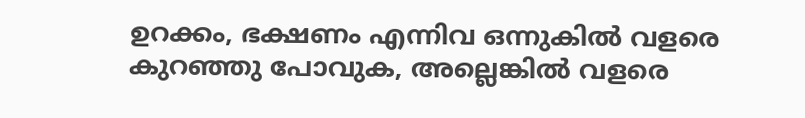ഉറക്കം, ഭക്ഷണം എന്നിവ ഒന്നുകില്‍ വളരെ കുറഞ്ഞു പോവുക, അല്ലെങ്കില്‍ വളരെ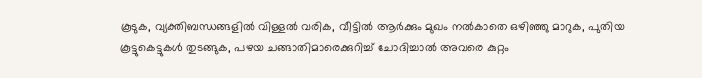കൂടുക, വ്യക്തിബന്ധങ്ങളില്‍ വിള്ളല്‍ വരിക, വീട്ടില്‍ ആര്‍ക്കും മുഖം നല്‍കാതെ ഒഴിഞ്ഞു മാറുക, പുതിയ കൂട്ടുകെട്ടുകള്‍ തുടങ്ങുക, പഴയ ചങ്ങാതിമാരെക്കുറിച്ച് ചോദിച്ചാല്‍ അവരെ കുറ്റം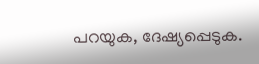പറയുക, ദേഷ്യപ്പെടുക.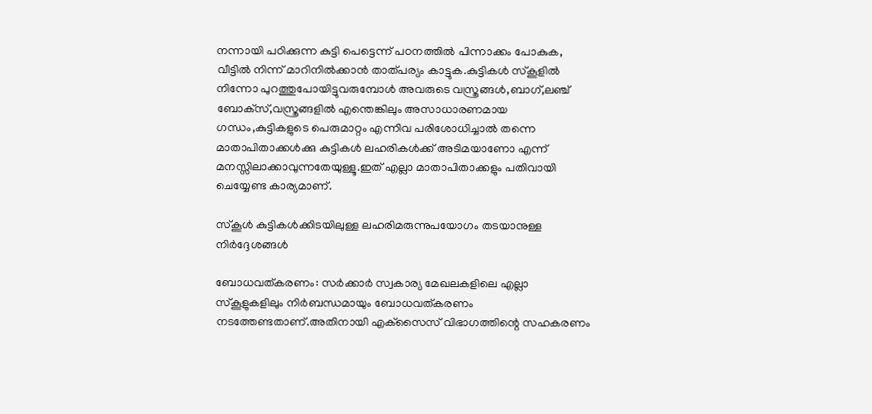നന്നായി പഠിക്കുന്ന കുട്ടി പെട്ടെന്ന് പഠനത്തില്‍ പിന്നാക്കം പോകുക, വീട്ടില്‍ നിന്ന് മാറിനില്‍ക്കാന്‍ താത്പര്യം കാട്ടുക.കുട്ടികള്‍ സ്‌കൂളില്‍ നിന്നോ പുറത്തുപോയിട്ടുവരുമ്പോള്‍ അവരുടെ വസ്ത്രങ്ങള്‍,ബാഗ്,ലഞ്ച് ബോക്‌സ്,വസ്ത്രങ്ങളില്‍ എന്തെങ്കിലും അസാധാരണമായ ഗന്ധം,കുട്ടികളുടെ പെരുമാറ്റം എന്നിവ പരിശോധിച്ചാല്‍ തന്നെ മാതാപിതാക്കള്‍ക്കു കുട്ടികള്‍ ലഹരികള്‍ക്ക് അടിമയാണോ എന്ന് മനസ്സിലാക്കാവുന്നതേയുള്ളൂ.ഇത് എല്ലാ മാതാപിതാക്കളും പതിവായി ചെയ്യേണ്ട കാര്യമാണ്.

സ്‌കൂള്‍ കുട്ടികള്‍ക്കിടയിലുള്ള ലഹരിമരുന്നുപയോഗം തടയാനുള്ള നിര്‍ദ്ദേശങ്ങള്‍

ബോധവത്കരണം: സര്‍ക്കാര്‍ സ്വകാര്യ മേഖലകളിലെ എല്ലാ സ്‌കൂളുകളിലും നിര്‍ബന്ധമായും ബോധവത്കരണം നടത്തേണ്ടതാണ്.അതിനായി എക്‌സൈസ് വിഭാഗത്തിന്റെ സഹകരണം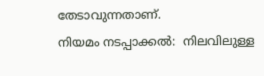തേടാവുന്നതാണ്.
നിയമം നടപ്പാക്കല്‍:  നിലവിലുള്ള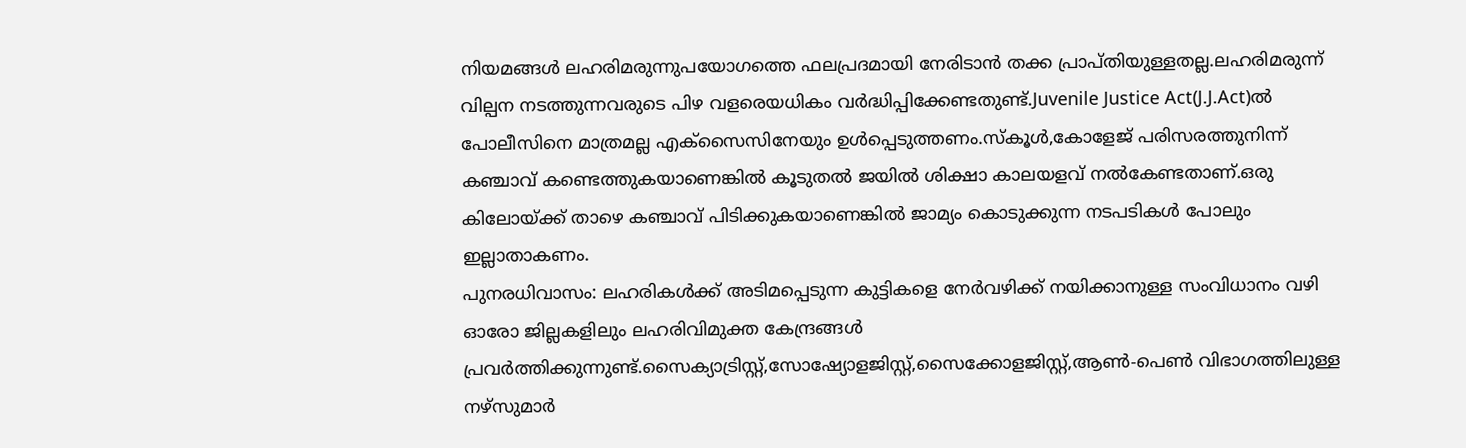നിയമങ്ങള്‍ ലഹരിമരുന്നുപയോഗത്തെ ഫലപ്രദമായി നേരിടാന്‍ തക്ക പ്രാപ്തിയുള്ളതല്ല.ലഹരിമരുന്ന് വില്പന നടത്തുന്നവരുടെ പിഴ വളരെയധികം വര്‍ദ്ധിപ്പിക്കേണ്ടതുണ്ട്.Juvenile Justice Act(J.J.Act)ല്‍ പോലീസിനെ മാത്രമല്ല എക്‌സൈസിനേയും ഉള്‍പ്പെടുത്തണം.സ്‌കൂള്‍,കോളേജ് പരിസരത്തുനിന്ന് കഞ്ചാവ് കണ്ടെത്തുകയാണെങ്കില്‍ കൂടുതല്‍ ജയില്‍ ശിക്ഷാ കാലയളവ് നല്‍കേണ്ടതാണ്.ഒരു കിലോയ്ക്ക് താഴെ കഞ്ചാവ് പിടിക്കുകയാണെങ്കില്‍ ജാമ്യം കൊടുക്കുന്ന നടപടികള്‍ പോലും ഇല്ലാതാകണം.
പുനരധിവാസം: ലഹരികള്‍ക്ക് അടിമപ്പെടുന്ന കുട്ടികളെ നേര്‍വഴിക്ക് നയിക്കാനുള്ള സംവിധാനം വഴി ഓരോ ജില്ലകളിലും ലഹരിവിമുക്ത കേന്ദ്രങ്ങള്‍ പ്രവര്‍ത്തിക്കുന്നുണ്ട്.സൈക്യാട്രിസ്റ്റ്,സോഷ്യോളജിസ്റ്റ്,സൈക്കോളജിസ്റ്റ്,ആണ്‍-പെണ്‍ വിഭാഗത്തിലുള്ള നഴ്‌സുമാര്‍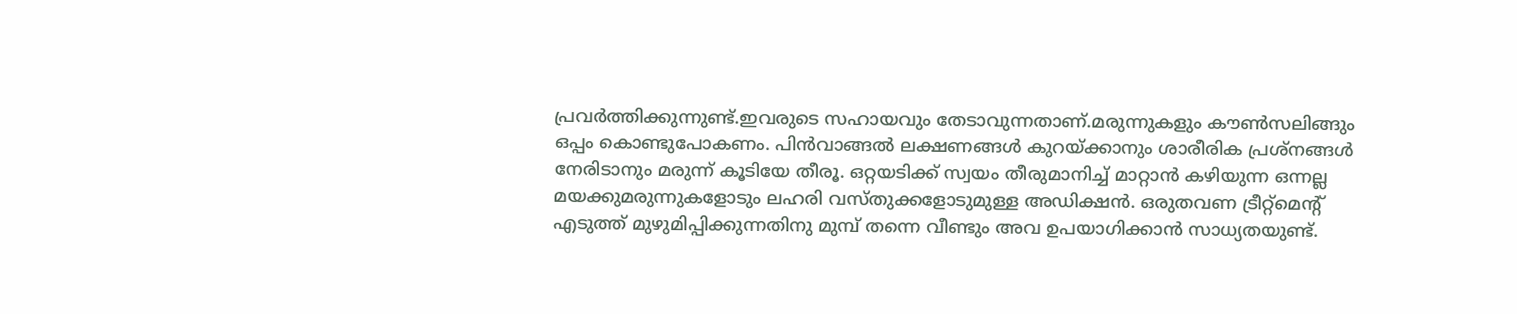പ്രവര്‍ത്തിക്കുന്നുണ്ട്.ഇവരുടെ സഹായവും തേടാവുന്നതാണ്.മരുന്നുകളും കൗണ്‍സലിങ്ങും ഒപ്പം കൊണ്ടുപോകണം. പിന്‍വാങ്ങല്‍ ലക്ഷണങ്ങള്‍ കുറയ്ക്കാനും ശാരീരിക പ്രശ്നങ്ങള്‍ നേരിടാനും മരുന്ന് കൂടിയേ തീരൂ. ഒറ്റയടിക്ക് സ്വയം തീരുമാനിച്ച് മാറ്റാന്‍ കഴിയുന്ന ഒന്നല്ല മയക്കുമരുന്നുകളോടും ലഹരി വസ്തുക്കളോടുമുള്ള അഡിക്ഷന്‍. ഒരുതവണ ട്രീറ്റ്മെന്റ് എടുത്ത് മുഴുമിപ്പിക്കുന്നതിനു മുമ്പ് തന്നെ വീണ്ടും അവ ഉപയാഗിക്കാന്‍ സാധ്യതയുണ്ട്.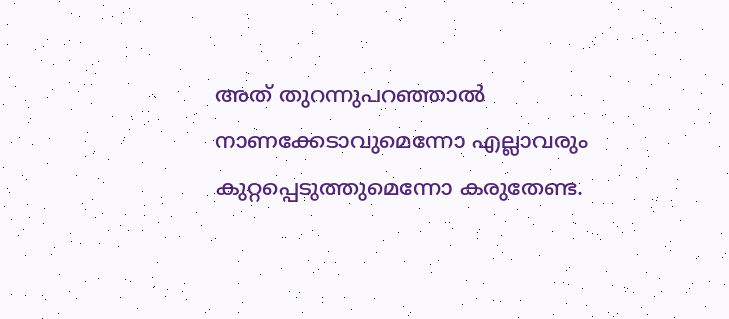അത് തുറന്നുപറഞ്ഞാല്‍ നാണക്കേടാവുമെന്നോ എല്ലാവരും കുറ്റപ്പെടുത്തുമെന്നോ കരുതേണ്ട.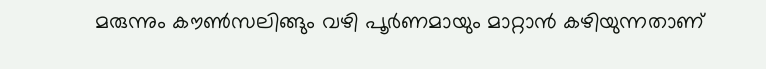മരുന്നും കൗണ്‍സലിങ്ങും വഴി പൂര്‍ണമായും മാറ്റാന്‍ കഴിയുന്നതാണ്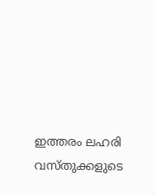ഇത്തരം ലഹരി വസ്തുക്കളുടെ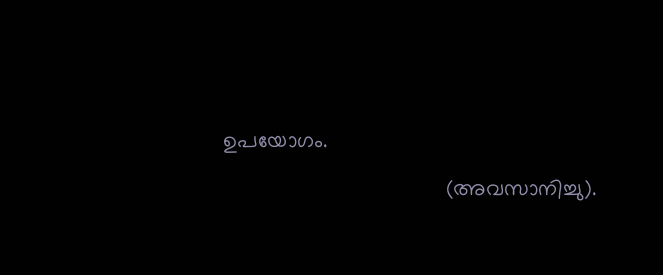ഉപയോഗം.

                                     (അവസാനിച്ചു).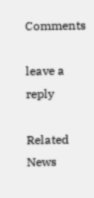Comments

leave a reply

Related News